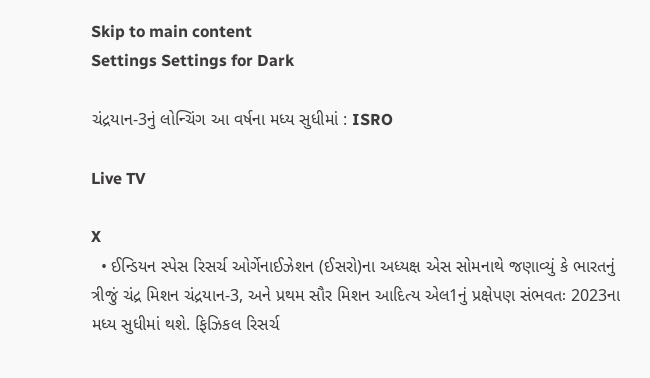Skip to main content
Settings Settings for Dark

ચંદ્રયાન-3નું લોન્ચિંગ આ વર્ષના મધ્ય સુધીમાં : ISRO

Live TV

X
  • ઈન્ડિયન સ્પેસ રિસર્ચ ઓર્ગેનાઈઝેશન (ઈસરો)ના અધ્યક્ષ એસ સોમનાથે જણાવ્યું કે ભારતનું ત્રીજું ચંદ્ર મિશન ચંદ્રયાન-3, અને પ્રથમ સૌર મિશન આદિત્ય એલ1નું પ્રક્ષેપણ સંભવતઃ 2023ના મધ્ય સુધીમાં થશે. ફિઝિકલ રિસર્ચ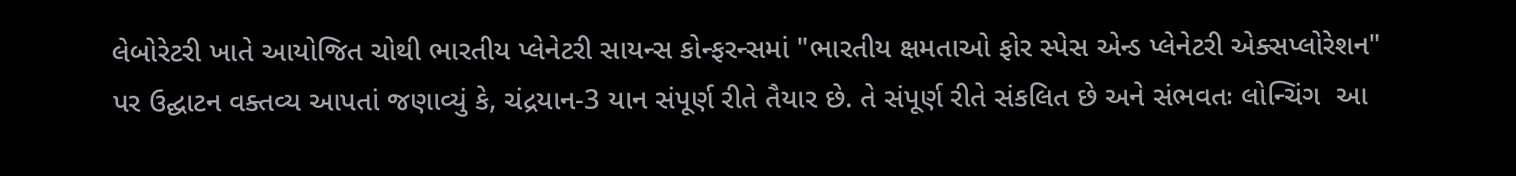લેબોરેટરી ખાતે આયોજિત ચોથી ભારતીય પ્લેનેટરી સાયન્સ કોન્ફરન્સમાં "ભારતીય ક્ષમતાઓ ફોર સ્પેસ એન્ડ પ્લેનેટરી એક્સપ્લોરેશન" પર ઉદ્ઘાટન વક્તવ્ય આપતાં જણાવ્યું કે, ચંદ્રયાન-3 યાન સંપૂર્ણ રીતે તૈયાર છે. તે સંપૂર્ણ રીતે સંકલિત છે અને સંભવતઃ લોન્ચિંગ  આ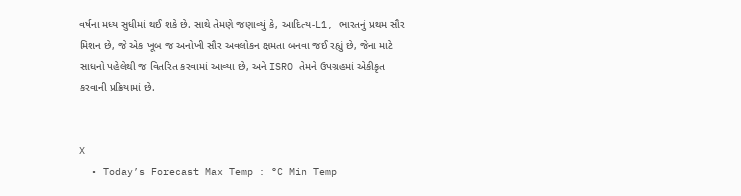વર્ષના મધ્ય સુધીમાં થઈ શકે છે. સાથે તેમણે જણાવ્યું કે, આદિત્ય-L1, ભારતનું પ્રથમ સૌર મિશન છે, જે એક ખૂબ જ અનોખી સૌર અવલોકન ક્ષમતા બનવા જઈ રહ્યું છે, જેના માટે સાધનો પહેલેથી જ વિતરિત કરવામાં આવ્યા છે, અને ISRO તેમને ઉપગ્રહમાં એકીકૃત કરવાની પ્રક્રિયામાં છે.


X
  • Today’s Forecast Max Temp : °C Min Temp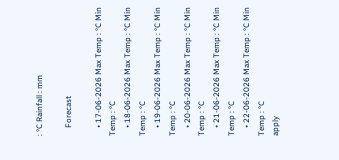: °C Rainfall : mm

    Forecast

    • 17-06-2026 Max Temp : °C Min Temp : °C
    • 18-06-2026 Max Temp : °C Min Temp : °C
    • 19-06-2026 Max Temp : °C Min Temp : °C
    • 20-06-2026 Max Temp : °C Min Temp : °C
    • 21-06-2026 Max Temp : °C Min Temp : °C
    • 22-06-2026 Max Temp : °C Min Temp : °C
apply